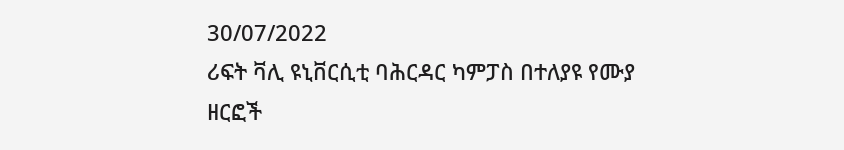30/07/2022
ሪፍት ቫሊ ዩኒቨርሲቲ ባሕርዳር ካምፓስ በተለያዩ የሙያ ዘርፎች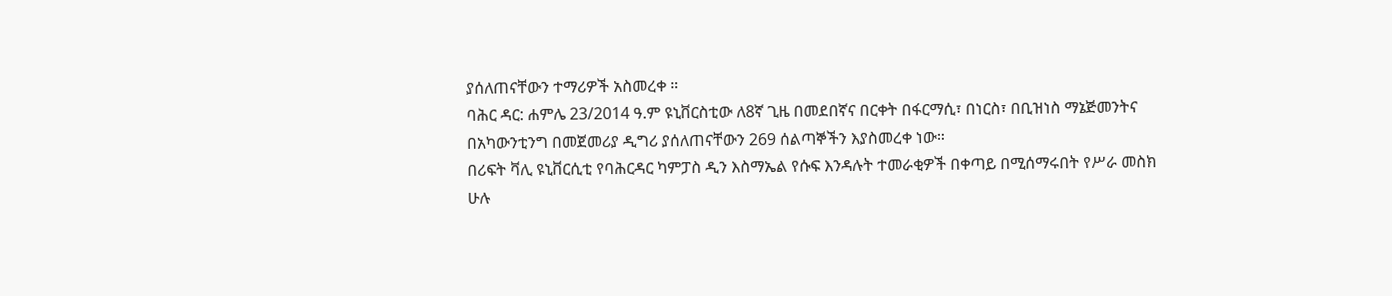ያሰለጠናቸውን ተማሪዎች አስመረቀ ።
ባሕር ዳር: ሐምሌ 23/2014 ዓ.ም ዩኒቨርስቲው ለ8ኛ ጊዜ በመደበኛና በርቀት በፋርማሲ፣ በነርስ፣ በቢዝነስ ማኔጅመንትና በአካውንቲንግ በመጀመሪያ ዲግሪ ያሰለጠናቸውን 269 ሰልጣኞችን እያስመረቀ ነው።
በሪፍት ቫሊ ዩኒቨርሲቲ የባሕርዳር ካምፓስ ዲን እስማኤል የሱፍ እንዳሉት ተመራቂዎች በቀጣይ በሚሰማሩበት የሥራ መስክ ሁሉ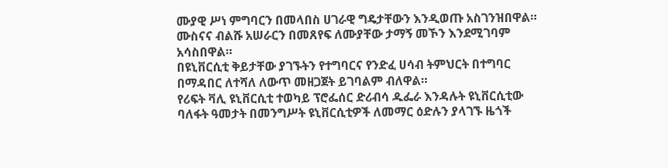ሙያዊ ሥነ ምግባርን በመላበስ ሀገራዊ ግዴታቸውን እንዲወጡ አስገንዝበዋል።
ሙስናና ብልሹ አሠራርን በመጸየፍ ለሙያቸው ታማኝ መኾን እንደሚገባም አሳስበዋል።
በዩኒቨርሲቲ ቅይታቸው ያገኙትን የተግባርና የንድፈ ሀሳብ ትምህርት በተግባር በማዳበር ለተሻለ ለውጥ መዘጋጀት ይገባልም ብለዋል።
የሪፍት ቫሊ ዩኒቨርሲቲ ተወካይ ፕሮፌሰር ድሪብሳ ዱፌራ እንዳሉት ዩኒቨርሲቲው ባለፋት ዓመታት በመንግሥት ዩኒቨርሲቲዎች ለመማር ዕድሉን ያላገኙ ዜጎች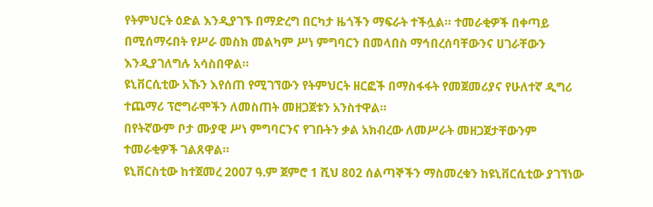የትምህርት ዕድል እንዲያገኙ በማድረግ በርካታ ዜጎችን ማፍራት ተችሏል። ተመራቂዎች በቀጣይ በሚሰማሩበት የሥራ መስክ መልካም ሥነ ምግባርን በመላበስ ማኅበረሰባቸውንና ሀገራቸውን እንዲያገለግሉ አሳስበዋል።
ዩኒቨርሲቲው አኹን እየሰጠ የሚገኘውን የትምህርት ዘርፎች በማስፋፋት የመጀመሪያና የሁለተኛ ዲግሪ ተጨማሪ ፕሮግራሞችን ለመስጠት መዘጋጀቱን አንስተዋል።
በየትኛውም ቦታ ሙያዊ ሥነ ምግባርንና የገቡትን ቃል አክብረው ለመሥራት መዘጋጀታቸውንም ተመራቂዎች ገልጸዋል።
ዩኒቨርስቲው ከተጀመረ 2007 ዓ.ም ጀምሮ 1 ሺህ 802 ሰልጣኞችን ማስመረቁን ከዩኒቨርሲቲው ያገኘነው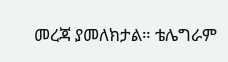መረጃ ያመለክታል። ቴሌግራም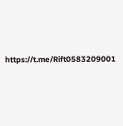https://t.me/Rift0583209001